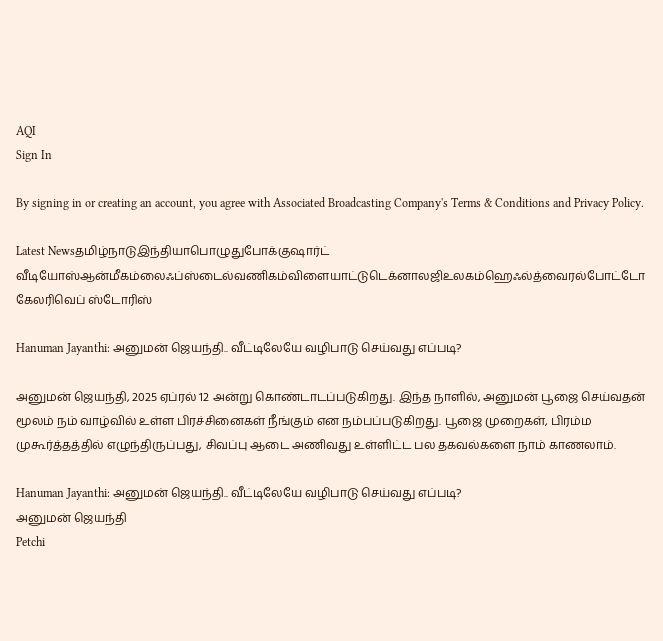AQI
Sign In

By signing in or creating an account, you agree with Associated Broadcasting Company's Terms & Conditions and Privacy Policy.

Latest Newsதமிழ்நாடுஇந்தியாபொழுதுபோக்குஷார்ட் வீடியோஸ்ஆன்மீகம்லைஃப்ஸ்டைல்வணிகம்விளையாட்டுடெக்னாலஜிஉலகம்ஹெஃல்த்வைரல்போட்டோ கேலரிவெப் ஸ்டோரிஸ்

Hanuman Jayanthi: அனுமன் ஜெயந்தி.. வீட்டிலேயே வழிபாடு செய்வது எப்படி?

அனுமன் ஜெயந்தி, 2025 ஏப்ரல் 12 அன்று கொண்டாடப்படுகிறது. இந்த நாளில், அனுமன் பூஜை செய்வதன் மூலம் நம் வாழ்வில் உள்ள பிரச்சினைகள் நீங்கும் என நம்பப்படுகிறது. பூஜை முறைகள், பிரம்ம முகூர்த்தத்தில் எழுந்திருப்பது, சிவப்பு ஆடை அணிவது உள்ளிட்ட பல தகவல்களை நாம் காணலாம்.

Hanuman Jayanthi: அனுமன் ஜெயந்தி.. வீட்டிலேயே வழிபாடு செய்வது எப்படி?
அனுமன் ஜெயந்தி
Petchi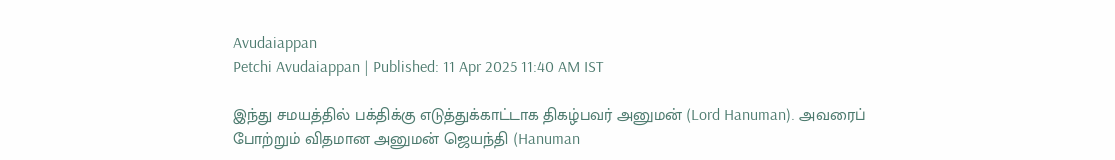Avudaiappan
Petchi Avudaiappan | Published: 11 Apr 2025 11:40 AM IST

இந்து சமயத்தில் பக்திக்கு எடுத்துக்காட்டாக திகழ்பவர் அனுமன் (Lord Hanuman). அவரைப் போற்றும் விதமான அனுமன் ஜெயந்தி (Hanuman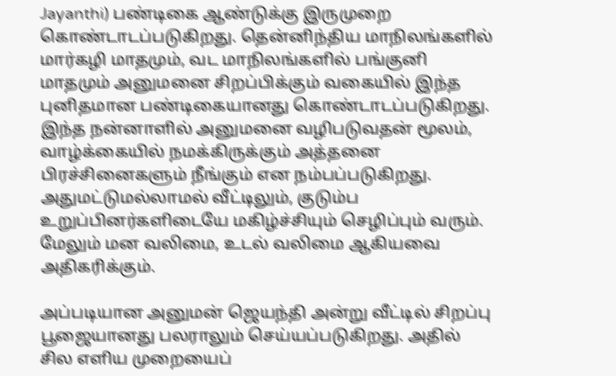Jayanthi) பண்டிகை ஆண்டுக்கு இருமுறை கொண்டாடப்படுகிறது. தென்னிந்திய மாநிலங்களில் மார்கழி மாதமும், வட மாநிலங்களில் பங்குனி மாதமும் அனுமனை சிறப்பிக்கும் வகையில் இந்த புனிதமான பண்டிகையானது கொண்டாடப்படுகிறது. இந்த நன்னாளில் அனுமனை வழிபடுவதன் மூலம், வாழ்க்கையில் நமக்கிருக்கும் அத்தனை பிரச்சினைகளும் நீங்கும் என நம்பப்படுகிறது. அதுமட்டுமல்லாமல் வீட்டிலும், குடும்ப உறுப்பினர்களிடையே மகிழ்ச்சியும் செழிப்பும் வரும். மேலும் மன வலிமை, உடல் வலிமை ஆகியவை அதிகரிக்கும்.

அப்படியான அனுமன் ஜெயந்தி அன்று வீட்டில் சிறப்பு பூஜையானது பலராலும் செய்யப்படுகிறது. அதில் சில எளிய முறையைப்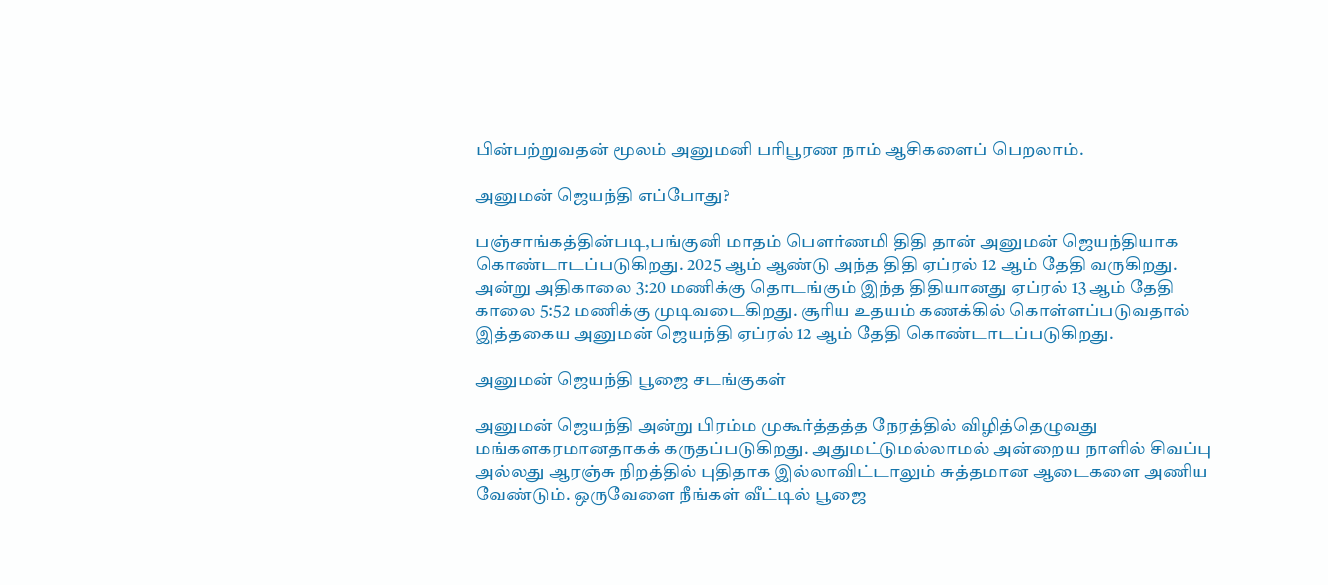பின்பற்றுவதன் மூலம் அனுமனி பரிபூரண நாம் ஆசிகளைப் பெறலாம்.

அனுமன் ஜெயந்தி எப்போது?

பஞ்சாங்கத்தின்படி,பங்குனி மாதம் பௌர்ணமி திதி தான் அனுமன் ஜெயந்தியாக கொண்டாடப்படுகிறது. 2025 ஆம் ஆண்டு அந்த திதி ஏப்ரல் 12 ஆம் தேதி வருகிறது. அன்று அதிகாலை 3:20 மணிக்கு தொடங்கும் இந்த திதியானது ஏப்ரல் 13 ஆம் தேதி காலை 5:52 மணிக்கு முடிவடைகிறது. சூரிய உதயம் கணக்கில் கொள்ளப்படுவதால் இத்தகைய அனுமன் ஜெயந்தி ஏப்ரல் 12 ஆம் தேதி கொண்டாடப்படுகிறது.

அனுமன் ஜெயந்தி பூஜை சடங்குகள்

அனுமன் ஜெயந்தி அன்று பிரம்ம முகூர்த்தத்த நேரத்தில் விழித்தெழுவது மங்களகரமானதாகக் கருதப்படுகிறது. அதுமட்டுமல்லாமல் அன்றைய நாளில் சிவப்பு அல்லது ஆரஞ்சு நிறத்தில் புதிதாக இல்லாவிட்டாலும் சுத்தமான ஆடைகளை அணிய வேண்டும். ஒருவேளை நீங்கள் வீட்டில் பூஜை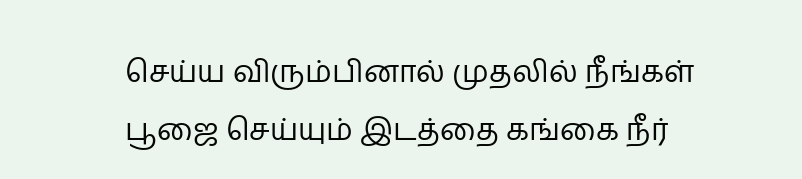செய்ய விரும்பினால் முதலில் நீங்கள் பூஜை செய்யும் இடத்தை கங்கை நீர்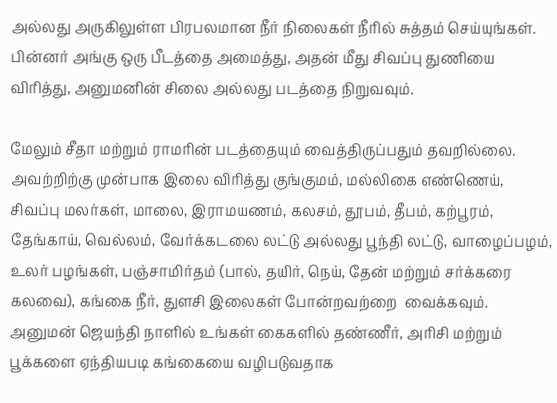அல்லது அருகிலுள்ள பிரபலமான நீர் நிலைகள் நீரில் சுத்தம் செய்யுங்கள். பின்னர் அங்கு ஒரு பீடத்தை அமைத்து, அதன் மீது சிவப்பு துணியை விரித்து, அனுமனின் சிலை அல்லது படத்தை நிறுவவும்.

மேலும் சீதா மற்றும் ராமரின் படத்தையும் வைத்திருப்பதும் தவறில்லை. அவற்றிற்கு முன்பாக இலை விரித்து குங்குமம், மல்லிகை எண்ணெய், சிவப்பு மலர்கள், மாலை, இராமயணம், கலசம், தூபம், தீபம், கற்பூரம், தேங்காய், வெல்லம், வேர்க்கடலை லட்டு அல்லது பூந்தி லட்டு, வாழைப்பழம், உலர் பழங்கள், பஞ்சாமிர்தம் (பால், தயிர், நெய், தேன் மற்றும் சர்க்கரை கலவை), கங்கை நீர், துளசி இலைகள் போன்றவற்றை  வைக்கவும். அனுமன் ஜெயந்தி நாளில் உங்கள் கைகளில் தண்ணீர், அரிசி மற்றும் பூக்களை ஏந்தியபடி கங்கையை வழிபடுவதாக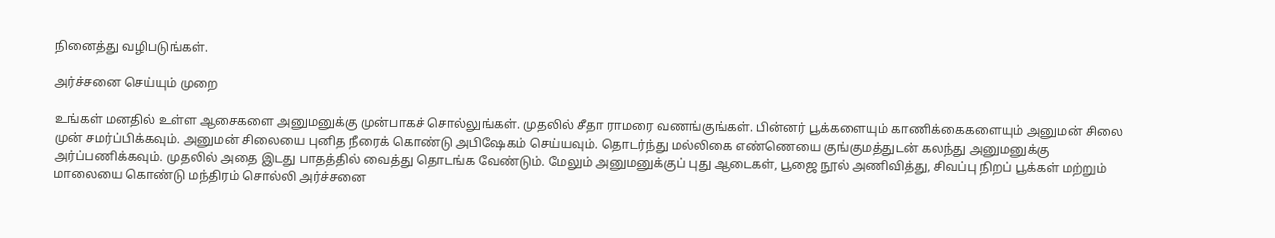நினைத்து வழிபடுங்கள்.

அர்ச்சனை செய்யும் முறை

உங்கள் மனதில் உள்ள ஆசைகளை அனுமனுக்கு முன்பாகச் சொல்லுங்கள். முதலில் சீதா ராமரை வணங்குங்கள். பின்னர் பூக்களையும் காணிக்கைகளையும் அனுமன் சிலை முன் சமர்ப்பிக்கவும். அனுமன் சிலையை புனித நீரைக் கொண்டு அபிஷேகம் செய்யவும். தொடர்ந்து மல்லிகை எண்ணெயை குங்குமத்துடன் கலந்து அனுமனுக்கு அர்ப்பணிக்கவும். முதலில் அதை இடது பாதத்தில் வைத்து தொடங்க வேண்டும். மேலும் அனுமனுக்குப் புது ஆடைகள், பூஜை நூல் அணிவித்து, சிவப்பு நிறப் பூக்கள் மற்றும் மாலையை கொண்டு மந்திரம் சொல்லி அர்ச்சனை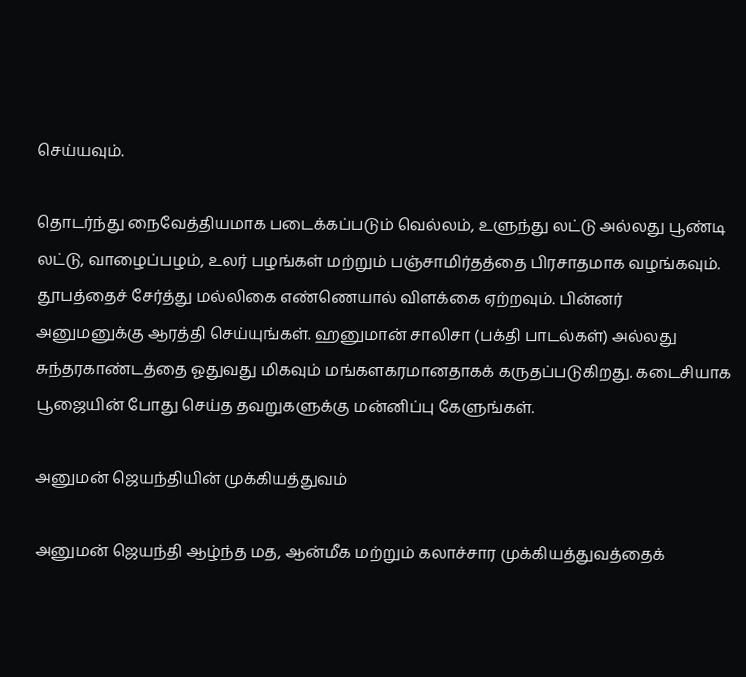செய்யவும்.

தொடர்ந்து நைவேத்தியமாக படைக்கப்படும் வெல்லம், உளுந்து லட்டு அல்லது பூண்டி லட்டு, வாழைப்பழம், உலர் பழங்கள் மற்றும் பஞ்சாமிர்தத்தை பிரசாதமாக வழங்கவும். தூபத்தைச் சேர்த்து மல்லிகை எண்ணெயால் விளக்கை ஏற்றவும். பின்னர் அனுமனுக்கு ஆரத்தி செய்யுங்கள். ஹனுமான் சாலிசா (பக்தி பாடல்கள்) அல்லது சுந்தரகாண்டத்தை ஓதுவது மிகவும் மங்களகரமானதாகக் கருதப்படுகிறது. கடைசியாக பூஜையின் போது செய்த தவறுகளுக்கு மன்னிப்பு கேளுங்கள்.

அனுமன் ஜெயந்தியின் முக்கியத்துவம்

அனுமன் ஜெயந்தி ஆழ்ந்த மத, ஆன்மீக மற்றும் கலாச்சார முக்கியத்துவத்தைக்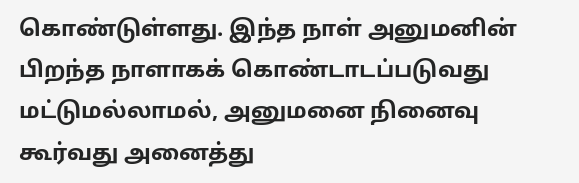கொண்டுள்ளது. இந்த நாள் அனுமனின் பிறந்த நாளாகக் கொண்டாடப்படுவது மட்டுமல்லாமல், அனுமனை நினைவு கூர்வது அனைத்து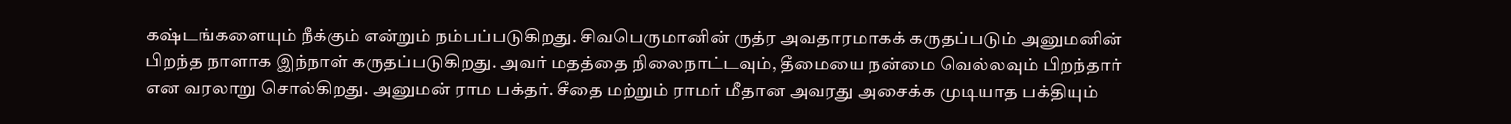கஷ்டங்களையும் நீக்கும் என்றும் நம்பப்படுகிறது. சிவபெருமானின் ருத்ர அவதாரமாகக் கருதப்படும் அனுமனின் பிறந்த நாளாக இந்நாள் கருதப்படுகிறது. அவர் மதத்தை நிலைநாட்டவும், தீமையை நன்மை வெல்லவும் பிறந்தார் என வரலாறு சொல்கிறது. அனுமன் ராம பக்தர். சீதை மற்றும் ராமர் மீதான அவரது அசைக்க முடியாத பக்தியும்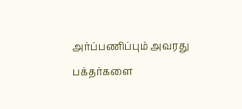அர்ப்பணிப்பும் அவரது பக்தர்களை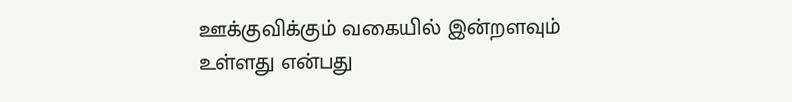ஊக்குவிக்கும் வகையில் இன்றளவும் உள்ளது என்பது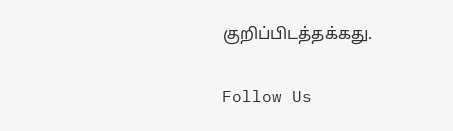குறிப்பிடத்தக்கது.

Follow Us